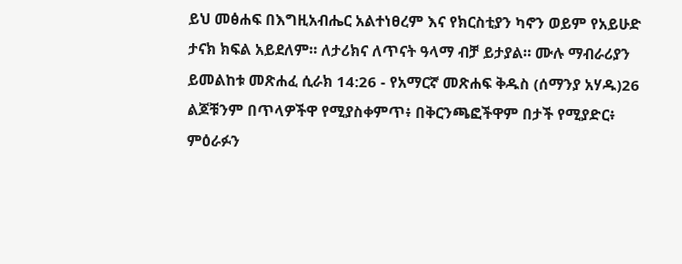ይህ መፅሐፍ በእግዚአብሔር አልተነፀረም እና የክርስቲያን ካኖን ወይም የአይሁድ ታናክ ክፍል አይደለም። ለታሪክና ለጥናት ዓላማ ብቻ ይታያል። ሙሉ ማብራሪያን ይመልከቱ መጽሐፈ ሲራክ 14:26 - የአማርኛ መጽሐፍ ቅዱስ (ሰማንያ አሃዱ)26 ልጆቹንም በጥላዎችዋ የሚያስቀምጥ፥ በቅርንጫፎችዋም በታች የሚያድር፥ ምዕራፉን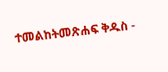ተመልከትመጽሐፍ ቅዱስ -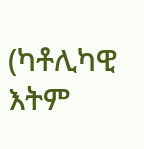(ካቶሊካዊ እትም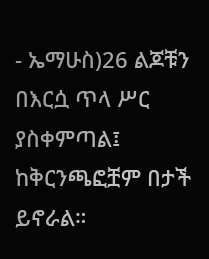- ኤማሁስ)26 ልጆቹን በእርሷ ጥላ ሥር ያስቀምጣል፤ ከቅርንጫፎቿም በታች ይኖራል።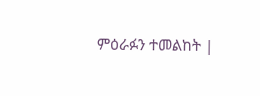ምዕራፉን ተመልከት |